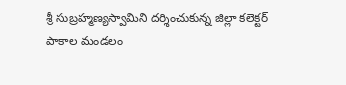శ్రీ సుబ్రహ్మణ్యస్వామిని దర్శించుకున్న జిల్లా కలెక్టర్
పాకాల మండలం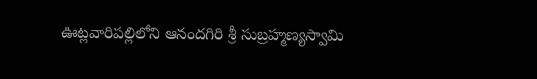ఊట్లవారిపల్లిలోని ఆనందగిరి శ్రీ సుబ్రహ్మణ్యస్వామి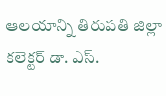ఆలయాన్ని తిరుపతి జిల్లా కలెక్టర్ డా. ఎస్.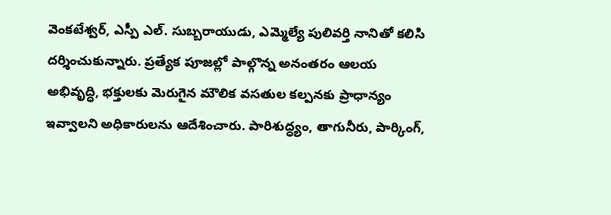వెంకటేశ్వర్, ఎస్పీ ఎల్. సుబ్బరాయుడు, ఎమ్మెల్యే పులివర్తి నానితో కలిసి దర్శించుకున్నారు. ప్రత్యేక పూజల్లో పాల్గొన్న అనంతరం ఆలయ అభివృద్ధి, భక్తులకు మెరుగైన మౌలిక వసతుల కల్పనకు ప్రాధాన్యం ఇవ్వాలని అధికారులను ఆదేశించారు. పారిశుద్ధ్యం, తాగునీరు, పార్కింగ్,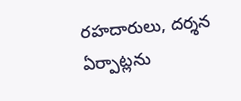రహదారులు, దర్శన ఏర్పాట్లను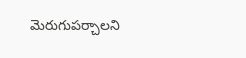మెరుగుపర్చాలని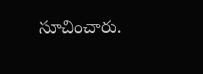సూచించారు.